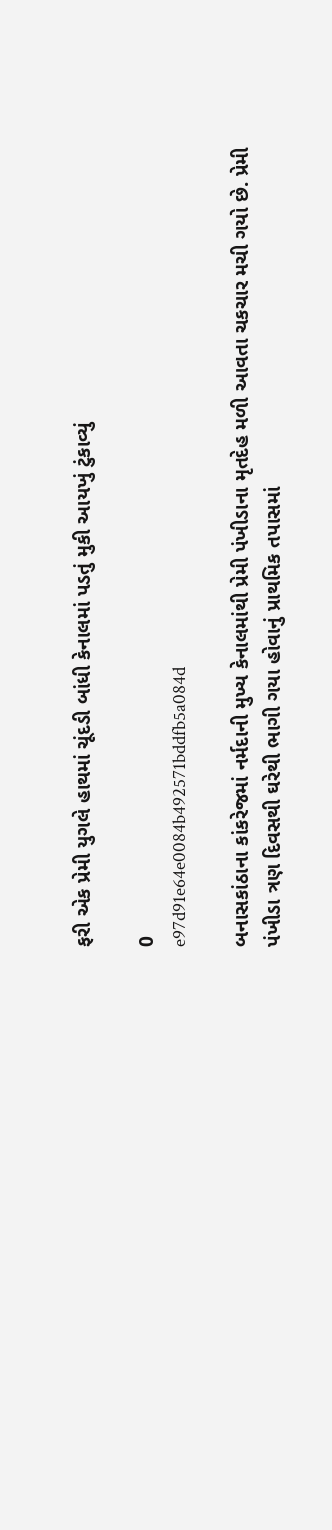ફરી એક પ્રેમી યુગલે હાથમાં ચૂંદડી બાંધી કેનાલમાં પડતું મુકી આયખું ટુંકાવ્યું

0
e97d91e64e0084b492571bddfb5a084d

બનાસકાંઠાના કાંકરેજમાં નર્મદાની મુખ્ય કેનાલમાંથી પ્રેમી પંખીડાના મૃતદેહ મળી આવતા ચકચાર મચી ગયો છે. પ્રેમી પંખીડા ત્રણ દિવસથી ઘરેથી ભાગી ગયા હોવાનું પ્રાથમિક તપાસમાં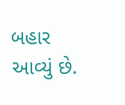બહાર આવ્યું છે.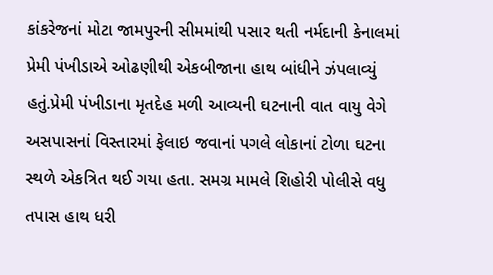કાંકરેજનાં મોટા જામપુરની સીમમાંથી પસાર થતી નર્મદાની કેનાલમાં પ્રેમી પંખીડાએ ઓઢણીથી એકબીજાના હાથ બાંધીને ઝંપલાવ્યું હતું.પ્રેમી પંખીડાના મૃતદેહ મળી આવ્યની ઘટનાની વાત વાયુ વેગે અસપાસનાં વિસ્તારમાં ફેલાઇ જવાનાં પગલે લોકાનાં ટોળા ઘટના સ્થળે એકત્રિત થઈ ગયા હતા. સમગ્ર મામલે શિહોરી પોલીસે વધુ તપાસ હાથ ધરી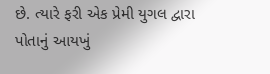છે. ત્યારે ફરી એક પ્રેમી યુગલ દ્વારા પોતાનું આયખું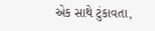એક સાથે ટુંકાવતા,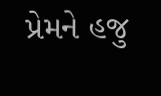પ્રેમને હજુ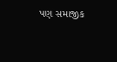પણ સમાજીક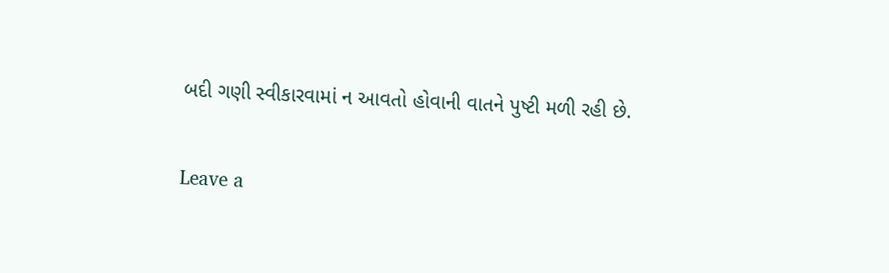બદી ગણી સ્વીકારવામાં ન આવતો હોવાની વાતને પુષ્ટી મળી રહી છે.

Leave a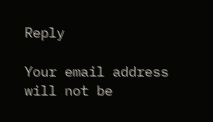Reply

Your email address will not be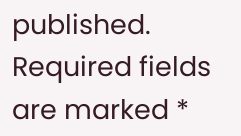published. Required fields are marked *